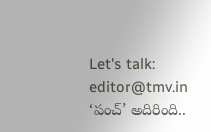Let's talk: editor@tmv.in
‘పంచ్’ అదిరింది..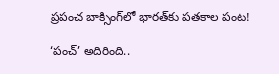ప్రపంచ బాక్సింగ్‌లో భారత్‌కు పతకాల పంట!

‘పంచ్’ అదిరింది..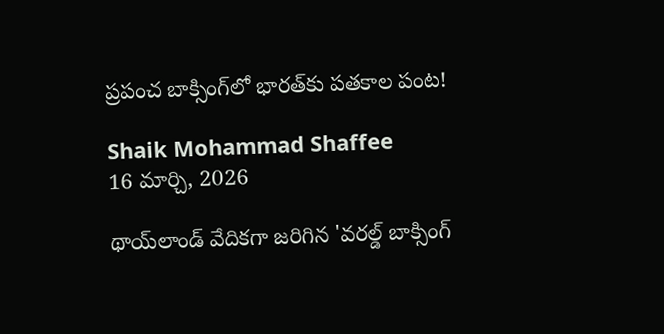ప్రపంచ బాక్సింగ్‌లో భారత్‌కు పతకాల పంట!

Shaik Mohammad Shaffee
16 మార్చి, 2026

థాయ్‌లాండ్‌ వేదికగా జరిగిన 'వరల్డ్ బాక్సింగ్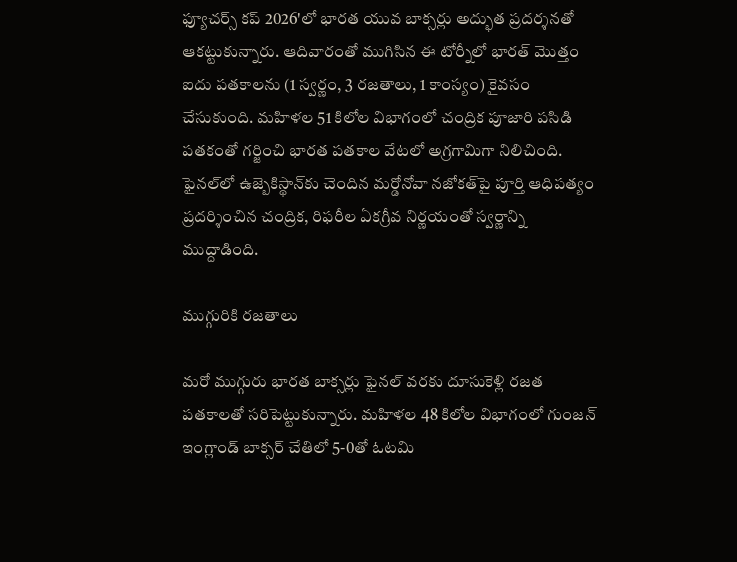ఫ్యూచర్స్ కప్ 2026'లో భారత యువ బాక్సర్లు అద్భుత ప్రదర్శనతో ఆకట్టుకున్నారు. ఆదివారంతో ముగిసిన ఈ టోర్నీలో భారత్ మొత్తం ఐదు పతకాలను (1 స్వర్ణం, 3 రజతాలు, 1 కాంస్యం) కైవసం చేసుకుంది. మహిళల 51 కిలోల విభాగంలో చంద్రిక పూజారి పసిడి పతకంతో గర్జించి భారత పతకాల వేటలో అగ్రగామిగా నిలిచింది. ఫైనల్‌లో ఉజ్బెకిస్థాన్‌కు చెందిన మర్డోనోవా నజోకత్‌పై పూర్తి ఆధిపత్యం ప్రదర్శించిన చంద్రిక, రిఫరీల ఏకగ్రీవ నిర్ణయంతో స్వర్ణాన్ని ముద్దాడింది.

ముగ్గురికి రజతాలు

మరో ముగ్గురు భారత బాక్సర్లు ఫైనల్ వరకు దూసుకెళ్లి రజత పతకాలతో సరిపెట్టుకున్నారు. మహిళల 48 కిలోల విభాగంలో గుంజన్ ఇంగ్లాండ్ బాక్సర్‌ చేతిలో 5-0తో ఓటమి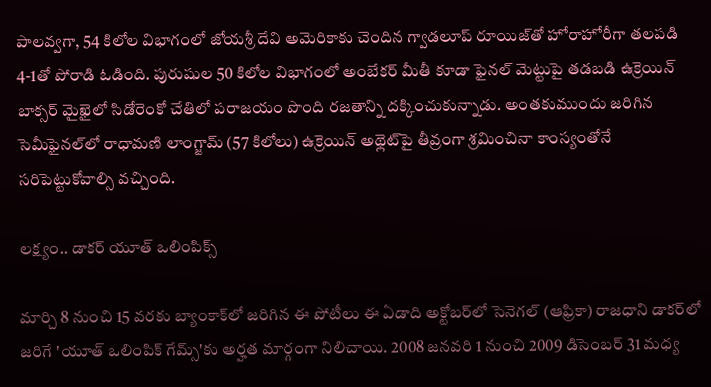పాలవ్వగా, 54 కిలోల విభాగంలో జోయశ్రీ దేవి అమెరికాకు చెందిన గ్వాడలూప్ రూయిజ్‌తో హోరాహోరీగా తలపడి 4-1తో పోరాడి ఓడింది. పురుషుల 50 కిలోల విభాగంలో అంబేకర్ మీతీ కూడా ఫైనల్ మెట్టుపై తడబడి ఉక్రెయిన్‌ బాక్సర్‌ మైఖైలో సిడోరెంకో చేతిలో పరాజయం పొంది రజతాన్ని దక్కించుకున్నాడు. అంతకుముందు జరిగిన సెమీఫైనల్‌లో రాధామణి లాంగ్జామ్ (57 కిలోలు) ఉక్రెయిన్‌ అథ్లెట్‌పై తీవ్రంగా శ్రమించినా కాంస్యంతోనే సరిపెట్టుకోవాల్సి వచ్చింది.

లక్ష్యం.. డాకర్ యూత్ ఒలింపిక్స్

మార్చి 8 నుంచి 15 వరకు బ్యాంకాక్‌లో జరిగిన ఈ పోటీలు ఈ ఏడాది అక్టోబర్‌లో సెనెగల్‌ (ఆఫ్రికా) రాజధాని డాకర్‌లో జరిగే 'యూత్ ఒలింపిక్ గేమ్స్'కు అర్హత మార్గంగా నిలిచాయి. 2008 జనవరి 1 నుంచి 2009 డిసెంబర్ 31 మధ్య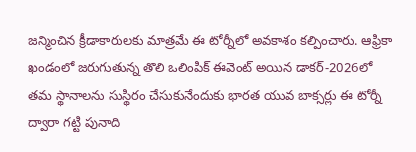జన్మించిన క్రీడాకారులకు మాత్రమే ఈ టోర్నీలో అవకాశం కల్పించారు. ఆఫ్రికా ఖండంలో జరుగుతున్న తొలి ఒలింపిక్ ఈవెంట్ అయిన డాకర్-2026లో తమ స్థానాలను సుస్థిరం చేసుకునేందుకు భారత యువ బాక్సర్లు ఈ టోర్నీ ద్వారా గట్టి పునాది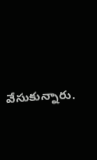వేసుకున్నారు.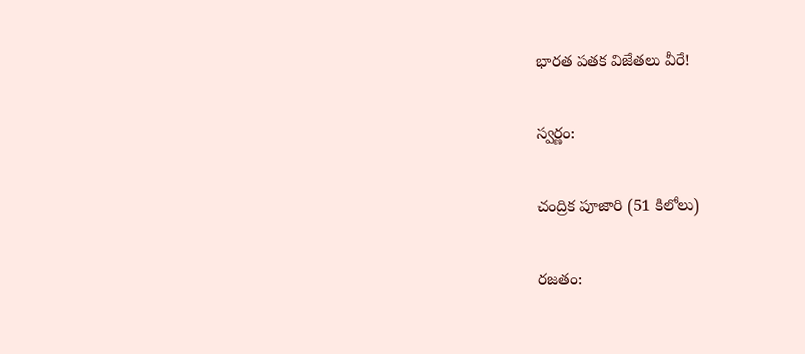భారత పతక విజేతలు వీరే!

స్వర్ణం:

చంద్రిక పూజారి (51 కిలోలు)

రజతం: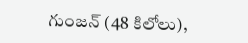గుంజన్ (48 కిలోలు),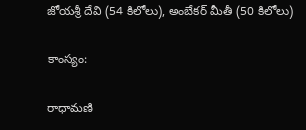జోయశ్రీ దేవి (54 కిలోలు), అంబేకర్ మీతీ (50 కిలోలు)

కాంస్యం:

రాధామణి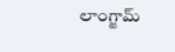లాంగ్జామ్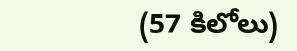(57 కిలోలు)